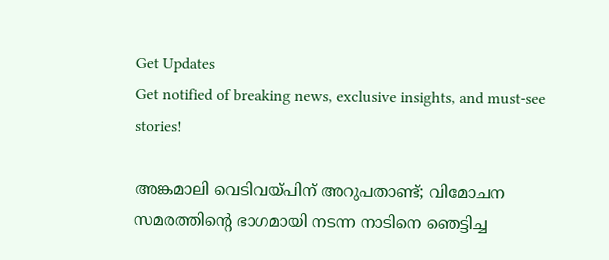Get Updates
Get notified of breaking news, exclusive insights, and must-see stories!

അങ്കമാലി വെടിവയ്പിന് അറുപതാണ്ട്; വിമോചന സമരത്തിന്‍റെ ഭാഗമായി നടന്ന നാടിനെ ഞെട്ടിച്ച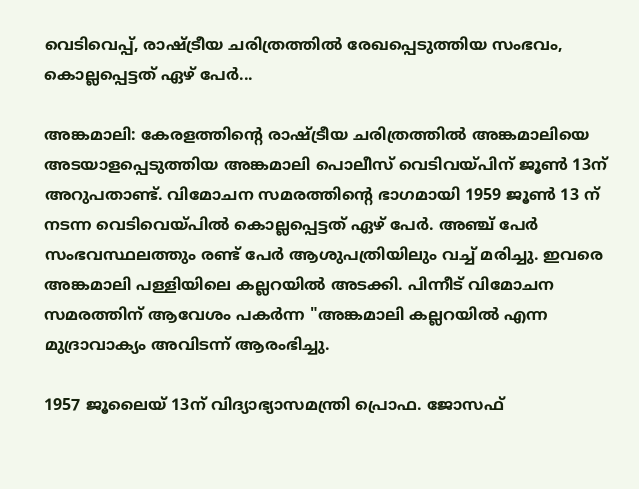വെടിവെപ്പ്, രാഷ്ട്രീയ ചരിത്രത്തിൽ രേഖപ്പെടുത്തിയ സംഭവം, കൊല്ലപ്പെട്ടത് ഏഴ് പേർ...

അങ്കമാലി: കേരളത്തിന്‍റെ രാഷ്ട്രീയ ചരിത്രത്തിൽ അങ്കമാലിയെ അടയാളപ്പെടുത്തിയ അങ്കമാലി പൊലീസ് വെടിവയ്പിന് ജൂൺ 13ന് അറുപതാണ്ട്. വിമോചന സമരത്തിന്‍റെ ഭാഗമായി 1959 ജൂൺ 13 ന് നടന്ന വെടിവെയ്പിൽ കൊല്ലപ്പെട്ടത് ഏഴ് പേർ. അഞ്ച് പേർ സംഭവസ്ഥലത്തും രണ്ട് പേർ ആശുപത്രിയിലും വച്ച് മരിച്ചു. ഇവരെ അങ്കമാലി പള്ളിയിലെ കല്ലറയിൽ അടക്കി. പിന്നീട് വിമോചന സമരത്തിന് ആവേശം പകർന്ന "അങ്കമാലി കല്ലറയിൽ എന്ന മുദ്രാവാക്യം അവിടന്ന് ആരംഭിച്ചു.

1957 ജൂലൈയ് 13ന് വിദ്യാഭ്യാസമന്ത്രി പ്രൊഫ. ജോസഫ്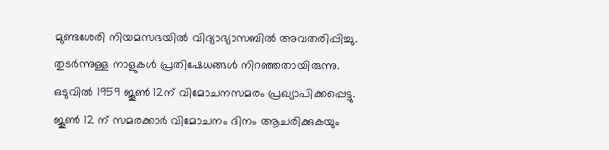മുണ്ടശേരി നിയമസഭയില്‍ വിദ്യാഭ്യാസബില്‍ അവതരിപ്പിച്ചു. തുടര്‍ന്നുള്ള നാളുകള്‍ പ്രതിഷേധങ്ങള്‍ നിറഞ്ഞതായിരുന്നു. ഒടുവില്‍ 1959 ജൂണ്‍ 12ന് വിമോചനസമരം പ്രഖ്യാപിക്കപ്പെട്ടു. ജൂൺ 12 ന് സമരക്കാർ വിമോചനം ദിനം ആചരിക്കുകയും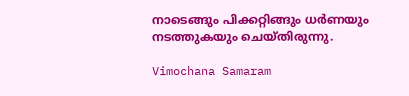നാടെങ്ങും പിക്കറ്റിങ്ങും ധർണയും നടത്തുകയും ചെയ്തിരുന്നു.

Vimochana Samaram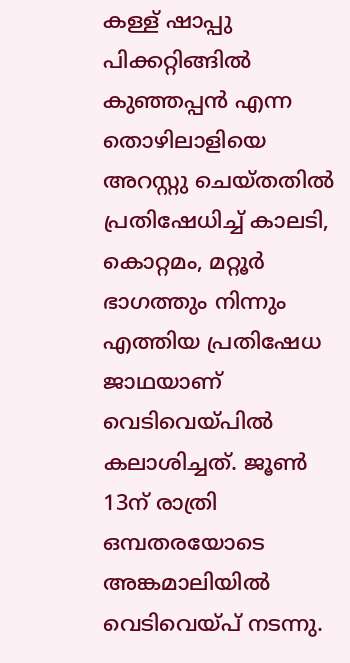കള്ള് ഷാപ്പു പിക്കറ്റിങ്ങിൽ കുഞ്ഞപ്പൻ എന്ന തൊഴിലാളിയെ അറസ്റ്റു ചെയ്തതിൽ പ്രതിഷേധിച്ച് കാലടി, കൊറ്റമം, മറ്റൂർ ഭാഗത്തും നിന്നും എത്തിയ പ്രതിഷേധ ജാഥയാണ് വെടിവെയ്പിൽ കലാശിച്ചത്. ജൂണ്‍ 13ന് രാത്രി ഒമ്പതരയോടെ അങ്കമാലിയില്‍ വെടിവെയ്പ് നടന്നു.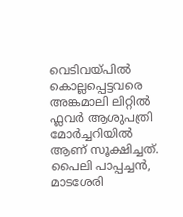വെടിവയ്പിൽ കൊല്ലപ്പെട്ടവരെ അങ്കമാലി ലിറ്റിൽ ഫ്ലവർ ആശുപത്രി മോർച്ചറിയിൽ ആണ് സൂക്ഷിച്ചത്. പൈലി പാപ്പച്ചന്‍, മാടശേരി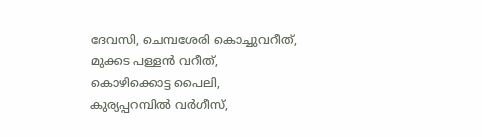ദേവസി, ചെമ്പശേരി കൊച്ചുവറീത്, മുക്കട പള്ളന്‍ വറീത്, കൊഴിക്കൊട്ട പൈലി, കുര്യപ്പറമ്പിൽ വര്‍ഗീസ്,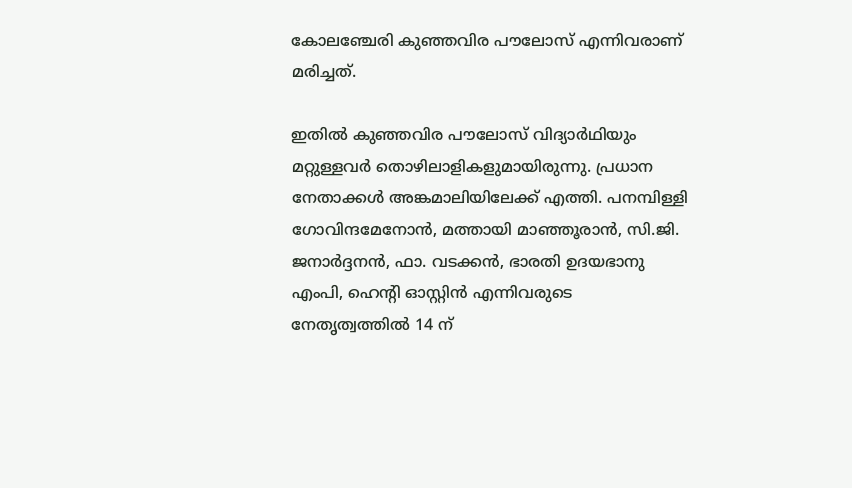കോലഞ്ചേരി കുഞ്ഞവിര പൗലോസ് എന്നിവരാണ് മരിച്ചത്.

ഇതില്‍ കുഞ്ഞവിര പൗലോസ് വിദ്യാർഥിയും മറ്റുള്ളവര്‍ തൊഴിലാളികളുമായിരുന്നു. പ്രധാന നേതാക്കൾ അങ്കമാലിയിലേക്ക് എത്തി. പനമ്പിള്ളി ഗോവിന്ദമേനോൻ, മത്തായി മാഞ്ഞൂരാൻ, സി.ജി. ജനാർദ്ദനൻ, ഫാ. വടക്കൻ, ഭാരതി ഉദയഭാനു എംപി, ഹെന്‍റി ഓസ്റ്റിൻ എന്നിവരുടെ നേതൃത്വത്തിൽ 14 ന്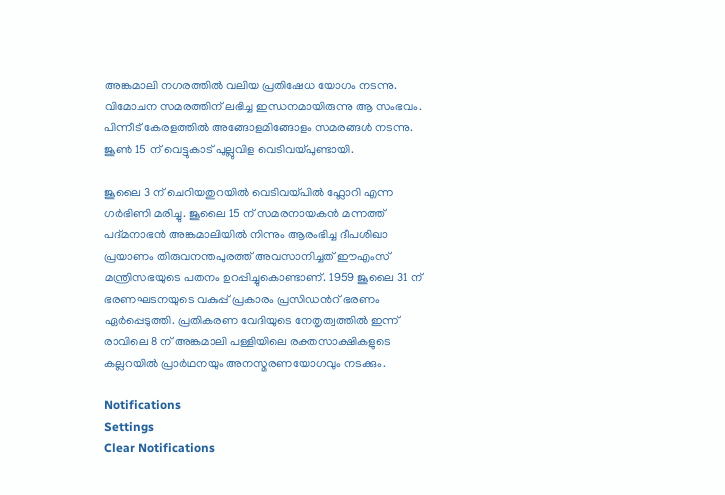അങ്കമാലി നഗരത്തിൽ വലിയ പ്രതിഷേധ യോഗം നടന്നു. വിമോചന സമരത്തിന് ലഭിച്ച ഇന്ധനമായിരുന്നു ആ സംഭവം. പിന്നീട് കേരളത്തിൽ അങ്ങോളമിങ്ങോളം സമരങ്ങൾ നടന്നു. ജൂണ്‍ 15 ന് വെട്ടുകാട് പുല്ലുവിള വെടിവയ്പുണ്ടായി.

ജൂലൈ 3 ന് ചെറിയതുറയില്‍ വെടിവയ്പിൽ ഫ്ലോറി എന്ന ഗര്‍ഭിണി മരിച്ചു. ജൂലൈ 15 ന് സമരനായകൻ മന്നത്ത് പദ്മനാഭൻ അങ്കമാലിയിൽ നിന്നും ആരംഭിച്ച ദീപശിഖാ പ്രയാണം തിരുവനന്തപുരത്ത് അവസാനിച്ചത് ഈഎംസ് മന്ത്രിസഭയുടെ പതനം ഉറപ്പിച്ചുകൊണ്ടാണ്. 1959 ജൂലൈ 31 ന് ഭരണഘടനയുടെ വകുപ്പ് പ്രകാരം പ്രസിഡന്‍റ് ഭരണം ഏർപ്പെടുത്തി. പ്രതികരണ വേദിയുടെ നേതൃത്വത്തിൽ ഇന്ന് രാവിലെ 8 ന് അങ്കമാലി പള്ളിയിലെ രക്തസാക്ഷികളുടെ കല്ലറയിൽ പ്രാർഥനയും അനസ്മരണയോഗവും നടക്കും.

Notifications
Settings
Clear Notifications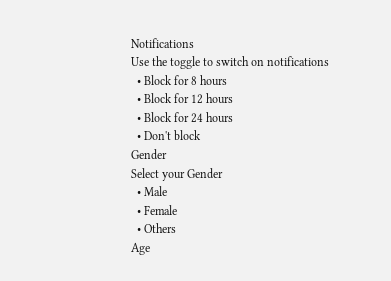Notifications
Use the toggle to switch on notifications
  • Block for 8 hours
  • Block for 12 hours
  • Block for 24 hours
  • Don't block
Gender
Select your Gender
  • Male
  • Female
  • Others
Age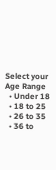Select your Age Range
  • Under 18
  • 18 to 25
  • 26 to 35
  • 36 to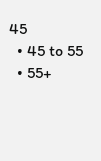45
  • 45 to 55
  • 55+